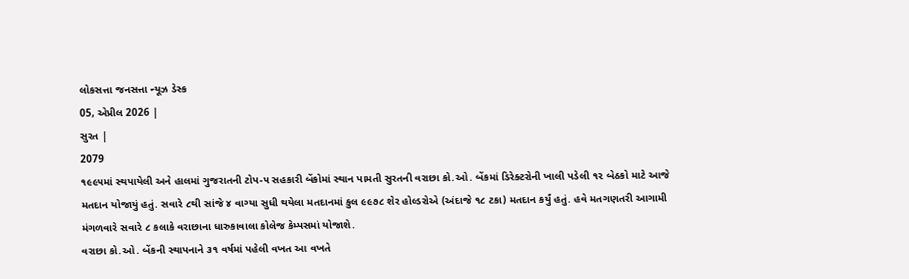લોકસત્તા જનસત્તા ન્યૂઝ ડેસ્ક
05, એપ્રીલ 2026 |
સુરત |
2079
૧૯૯૫માં સ્થપાયેલી અને હાલમાં ગુજરાતની ટોપ-૫ સહકારી બેંકોમાં સ્થાન પામતી સુરતની વરાછા કો.ઓ. બેંકમાં ડિરેક્ટરોની ખાલી પડેલી ૧૨ બેઠકો માટે આજે મતદાન યોજાયું હતું. સવારે ૮થી સાંજે ૪ વાગ્યા સુધી થયેલા મતદાનમાં કુલ ૯૯૭૮ શેર હોલ્ડરોએ (અંદાજે ૧૮ ટકા) મતદાન કર્યું હતું. હવે મતગણતરી આગામી મંગળવારે સવારે ૮ કલાકે વરાછાના ધારુકાવાલા કોલેજ કેમ્પસમાં યોજાશે.
વરાછા કો.ઓ. બેંકની સ્થાપનાને ૩૧ વર્ષમાં પહેલી વખત આ વખતે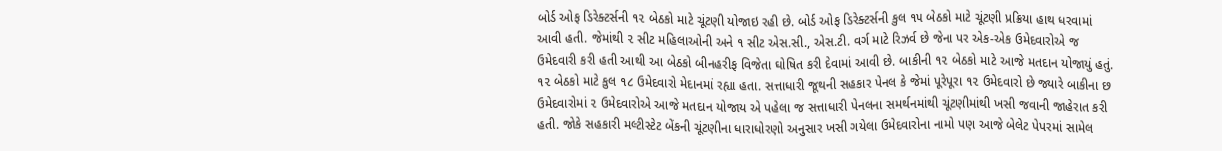બોર્ડ ઓફ ડિરેક્ટર્સની ૧૨ બેઠકો માટે ચૂંટણી યોજાઇ રહી છે. બોર્ડ ઓફ ડિરેક્ટર્સની કુલ ૧૫ બેઠકો માટે ચૂંટણી પ્રક્રિયા હાથ ધરવામાં આવી હતી. જેમાંથી ૨ સીટ મહિલાઓની અને ૧ સીટ એસ.સી., એસ.ટી. વર્ગ માટે રિઝર્વ છે જેના પર એક-એક ઉમેદવારોએ જ ઉમેદવારી કરી હતી આથી આ બેઠકો બીનહરીફ વિજેતા ઘોષિત કરી દેવામાં આવી છે. બાકીની ૧૨ બેઠકો માટે આજે મતદાન યોજાયું હતું. ૧૨ બેઠકો માટે કુલ ૧૮ ઉમેદવારો મેદાનમાં રહ્યા હતા. સત્તાધારી જૂથની સહકાર પેનલ કે જેમાં પૂરેપૂરા ૧૨ ઉમેદવારો છે જ્યારે બાકીના છ ઉમેદવારોમાં ૨ ઉમેદવારોએ આજે મતદાન યોજાય એ પહેલા જ સત્તાધારી પેનલના સમર્થનમાંથી ચૂંટણીમાંથી ખસી જવાની જાહેરાત કરી હતી. જોકે સહકારી મલ્ટીસ્ટેટ બેંકની ચૂંટણીના ધારાધોરણો અનુસાર ખસી ગયેલા ઉમેદવારોના નામો પણ આજે બેલેટ પેપરમાં સામેલ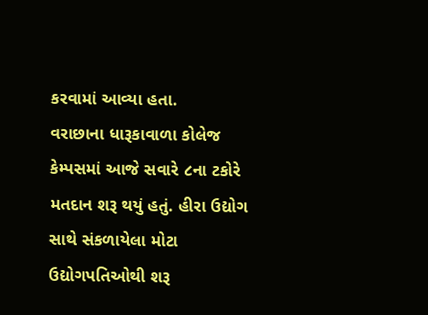કરવામાં આવ્યા હતા.
વરાછાના ધારૂકાવાળા કોલેજ કેમ્પસમાં આજે સવારે ૮ના ટકોરે મતદાન શરૂ થયું હતું. હીરા ઉદ્યોગ સાથે સંકળાયેલા મોટા ઉદ્યોગપતિઓથી શરૂ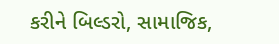કરીને બિલ્ડરો, સામાજિક,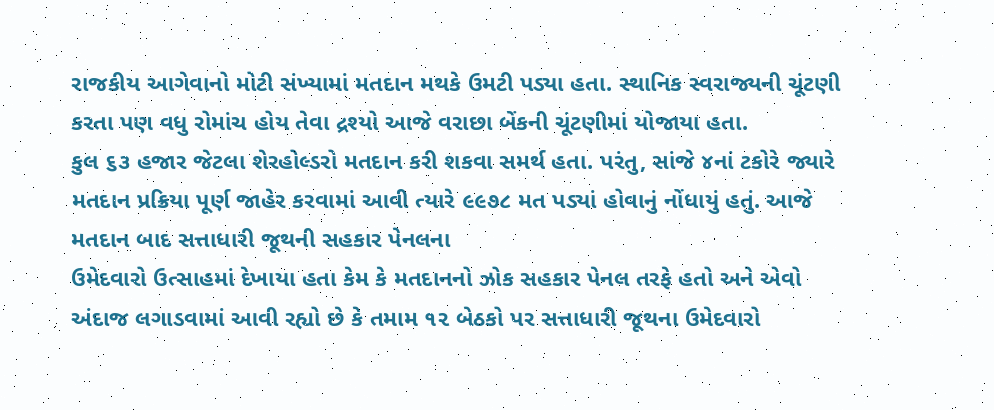રાજકીય આગેવાનો મોટી સંખ્યામાં મતદાન મથકે ઉમટી પડ્યા હતા. સ્થાનિક સ્વરાજ્યની ચૂંટણી કરતા પણ વધુ રોમાંચ હોય તેવા દ્રશ્યો આજે વરાછા બેંકની ચૂંટણીમાં યોજાયા હતા.
કુલ ૬૩ હજાર જેટલા શેરહોલ્ડરો મતદાન કરી શકવા સમર્થ હતા. પરંતુ, સાંજે ૪નાં ટકોરે જ્યારે મતદાન પ્રક્રિયા પૂર્ણ જાહેર કરવામાં આવી ત્યારે ૯૯૭૮ મત પડ્યાં હોવાનું નોંધાયું હતું. આજે મતદાન બાદ સત્તાધારી જૂથની સહકાર પેનલના
ઉમેદવારો ઉત્સાહમાં દેખાયા હતા કેમ કે મતદાનનો ઝોક સહકાર પેનલ તરફે હતો અને એવો
અંદાજ લગાડવામાં આવી રહ્યો છે કે તમામ ૧૨ બેઠકો પર સત્તાધારી જૂથના ઉમેદવારો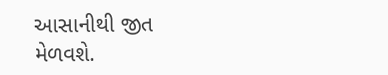આસાનીથી જીત મેળવશે.